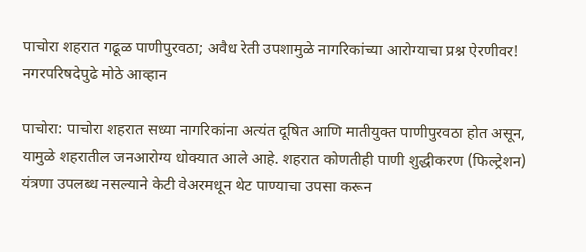पाचोरा शहरात गढूळ पाणीपुरवठा; अवैध रेती उपशामुळे नागरिकांच्या आरोग्याचा प्रश्न ऐरणीवर! नगरपरिषदेपुढे मोठे आव्हान

पाचोरा: पाचोरा शहरात सध्या नागरिकांना अत्यंत दूषित आणि मातीयुक्त पाणीपुरवठा होत असून, यामुळे शहरातील जनआरोग्य धोक्यात आले आहे. शहरात कोणतीही पाणी शुद्धीकरण (फिल्ट्रेशन) यंत्रणा उपलब्ध नसल्याने केटी वेअरमधून थेट पाण्याचा उपसा करून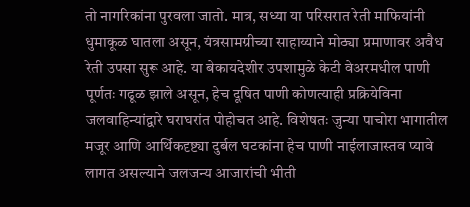तो नागरिकांना पुरवला जातो. मात्र, सध्या या परिसरात रेती माफियांनी धुमाकूळ घातला असून, यंत्रसामग्रीच्या साहाय्याने मोठ्या प्रमाणावर अवैध रेती उपसा सुरू आहे. या बेकायदेशीर उपशामुळे केटी वेअरमधील पाणी पूर्णतः गढूळ झाले असून, हेच दूषित पाणी कोणत्याही प्रक्रियेविना जलवाहिन्यांद्वारे घराघरांत पोहोचत आहे. विशेषतः जुन्या पाचोरा भागातील मजूर आणि आर्थिकदृष्ट्या दुर्बल घटकांना हेच पाणी नाईलाजास्तव प्यावे लागत असल्याने जलजन्य आजारांची भीती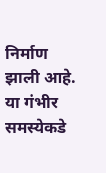निर्माण झाली आहे.
या गंभीर समस्येकडे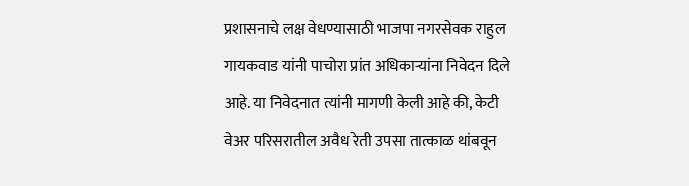प्रशासनाचे लक्ष वेधण्यासाठी भाजपा नगरसेवक राहुल गायकवाड यांनी पाचोरा प्रांत अधिकाऱ्यांना निवेदन दिले आहे. या निवेदनात त्यांनी मागणी केली आहे की, केटी वेअर परिसरातील अवैध रेती उपसा तात्काळ थांबवून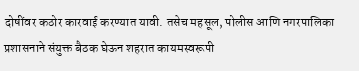दोषींवर कठोर कारवाई करण्यात यावी. तसेच महसूल, पोलीस आणि नगरपालिका प्रशासनाने संयुक्त बैठक घेऊन शहरात कायमस्वरूपी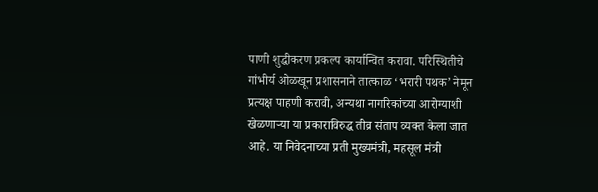पाणी शुद्धीकरण प्रकल्प कार्यान्वित करावा. परिस्थितीचे गांभीर्य ओळखून प्रशासनाने तात्काळ ‘भरारी पथक’ नेमून प्रत्यक्ष पाहणी करावी, अन्यथा नागरिकांच्या आरोग्याशी खेळणाऱ्या या प्रकाराविरुद्ध तीव्र संताप व्यक्त केला जात आहे. या निवेदनाच्या प्रती मुख्यमंत्री, महसूल मंत्री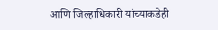आणि जिल्हाधिकारी यांच्याकडेही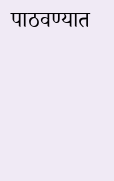पाठवण्यात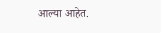आल्या आहेत.